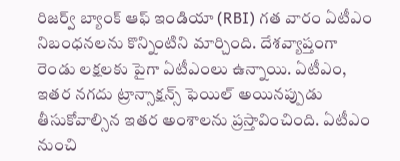రిజర్వ్ బ్యాంక్ ఆఫ్ ఇండియా (RBI) గత వారం ఏటీఎం నిబంధనలను కొన్నింటిని మార్చింది. దేశవ్యాప్తంగా రెండు లక్షలకు పైగా ఏటీఎంలు ఉన్నాయి. ఏటీఎం, ఇతర నగదు ట్రాన్సాక్షన్స్ ఫెయిల్ అయినప్పుడు తీసుకోవాల్సిన ఇతర అంశాలను ప్రస్తావించింది. ఏటీఎం నుంచి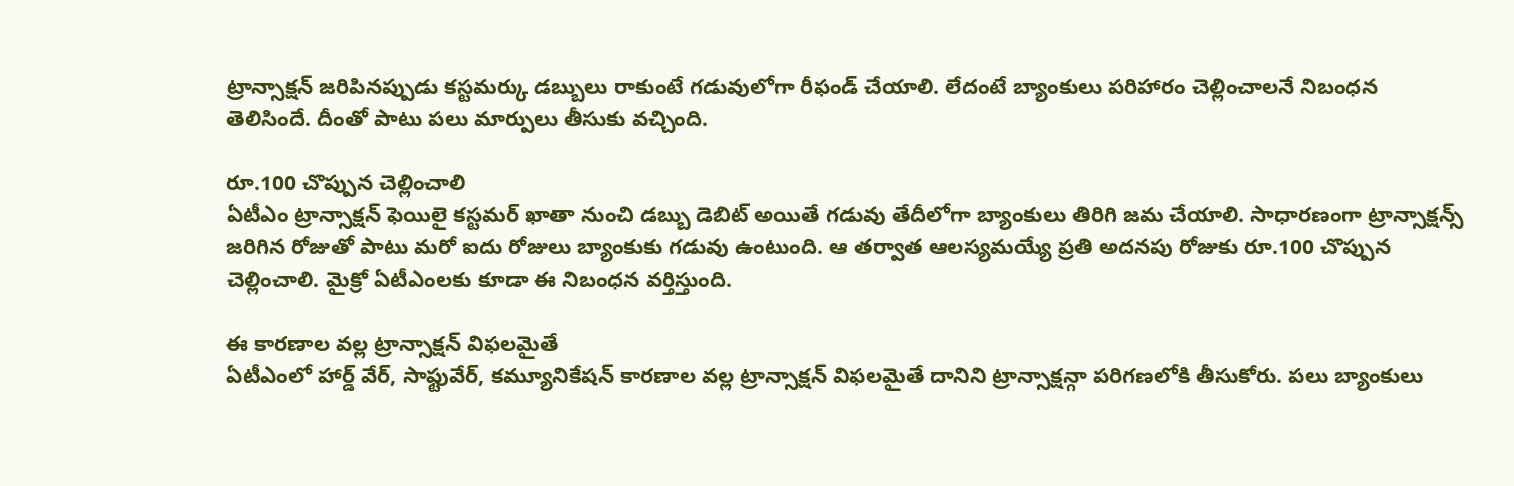ట్రాన్సాక్షన్ జరిపినప్పుడు కస్టమర్కు డబ్బులు రాకుంటే గడువులోగా రీఫండ్ చేయాలి. లేదంటే బ్యాంకులు పరిహారం చెల్లించాలనే నిబంధన తెలిసిందే. దీంతో పాటు పలు మార్పులు తీసుకు వచ్చింది.

రూ.100 చొప్పున చెల్లించాలి
ఏటీఎం ట్రాన్సాక్షన్ ఫెయిలై కస్టమర్ ఖాతా నుంచి డబ్బు డెబిట్ అయితే గడువు తేదీలోగా బ్యాంకులు తిరిగి జమ చేయాలి. సాధారణంగా ట్రాన్సాక్షన్స్ జరిగిన రోజుతో పాటు మరో ఐదు రోజులు బ్యాంకుకు గడువు ఉంటుంది. ఆ తర్వాత ఆలస్యమయ్యే ప్రతి అదనపు రోజుకు రూ.100 చొప్పున చెల్లించాలి. మైక్రో ఏటీఎంలకు కూడా ఈ నిబంధన వర్తిస్తుంది.

ఈ కారణాల వల్ల ట్రాన్సాక్షన్ విఫలమైతే
ఏటీఎంలో హార్డ్ వేర్, సాఫ్టువేర్, కమ్యూనికేషన్ కారణాల వల్ల ట్రాన్సాక్షన్ విఫలమైతే దానిని ట్రాన్సాక్షన్గా పరిగణలోకి తీసుకోరు. పలు బ్యాంకులు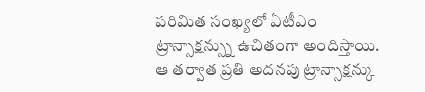పరిమిత సంఖ్యలో ఏటీఎం ట్రాన్సాక్షన్స్ను ఉచితంగా అందిస్తాయి. ఆ తర్వాత ప్రతి అదనపు ట్రాన్సాక్షన్కు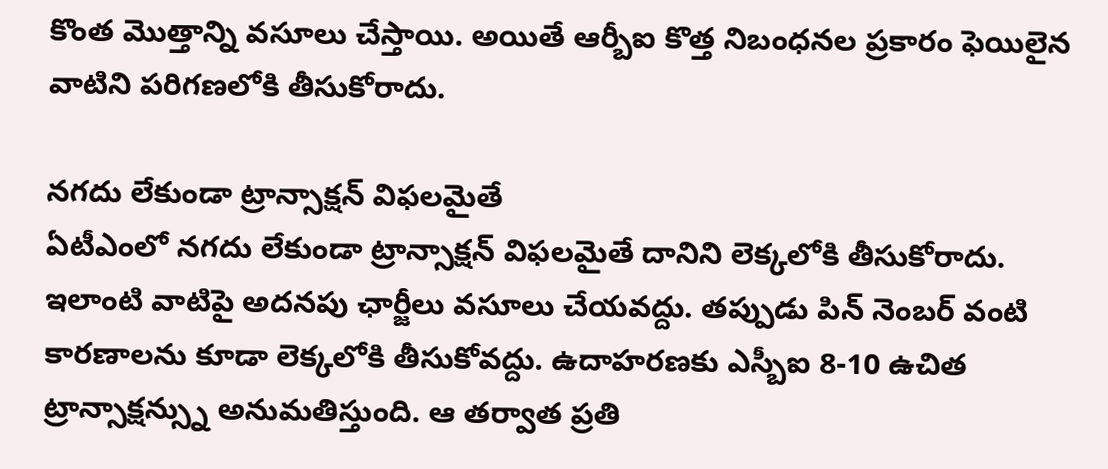కొంత మొత్తాన్ని వసూలు చేస్తాయి. అయితే ఆర్బీఐ కొత్త నిబంధనల ప్రకారం ఫెయిలైన వాటిని పరిగణలోకి తీసుకోరాదు.

నగదు లేకుండా ట్రాన్సాక్షన్ విఫలమైతే
ఏటీఎంలో నగదు లేకుండా ట్రాన్సాక్షన్ విఫలమైతే దానిని లెక్కలోకి తీసుకోరాదు. ఇలాంటి వాటిపై అదనపు ఛార్జీలు వసూలు చేయవద్దు. తప్పుడు పిన్ నెంబర్ వంటి కారణాలను కూడా లెక్కలోకి తీసుకోవద్దు. ఉదాహరణకు ఎస్బీఐ 8-10 ఉచిత ట్రాన్సాక్షన్స్ను అనుమతిస్తుంది. ఆ తర్వాత ప్రతి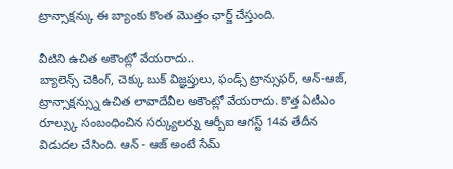ట్రాన్సాక్షన్కు ఈ బ్యాంకు కొంత మొత్తం ఛార్జ్ చేస్తుంది.

వీటిని ఉచిత అకౌంట్లో వేయరాదు..
బ్యాలెన్స్ చెకింగ్, చెక్కు బుక్ విజ్ఞప్తులు, ఫండ్స్ ట్రాన్సుఫర్, ఆన్-ఆజ్, ట్రాన్సాక్షన్స్ను ఉచిత లావాదేవీల అకౌంట్లో వేయరాదు. కొత్త ఏటీఎం రూల్స్కు సంబంధించిన సర్క్యులర్ను ఆర్బీఐ ఆగస్ట్ 14వ తేదీన విడుదల చేసింది. ఆన్ - ఆజ్ అంటే సేమ్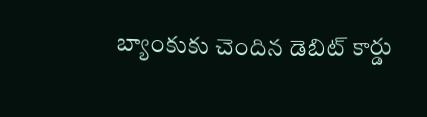బ్యాంకుకు చెందిన డెబిట్ కార్డు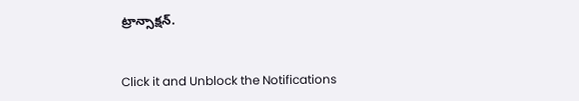ట్రాన్సాక్షన్.


Click it and Unblock the Notifications